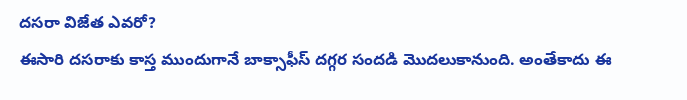దసరా విజేత ఎవరో?
ఈసారి దసరాకు కాస్త ముందుగానే బాక్సాఫీస్ దగ్గర సందడి మొదలుకానుంది. అంతేకాదు ఈ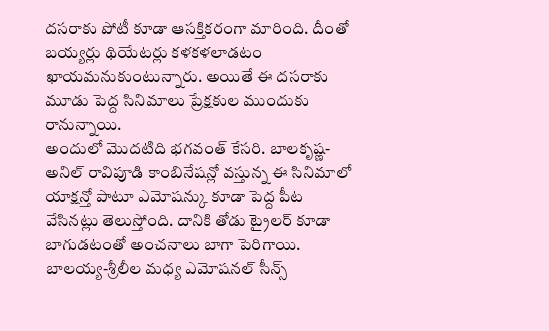దసరాకు పోటీ కూడా ఆసక్తికరంగా మారింది. దీంతో బయ్యర్లు థియేటర్లు కళకళలాడటం ఖాయమనుకుంటున్నారు. అయితే ఈ దసరాకు మూడు పెద్ద సినిమాలు ప్రేక్షకుల ముందుకు రానున్నాయి.
అందులో మొదటిది భగవంత్ కేసరి. బాలకృష్ణ- అనిల్ రావిపూడి కాంబినేషన్లో వస్తున్న ఈ సినిమాలో యాక్షన్తో పాటూ ఎమోషన్కు కూడా పెద్ద పీట వేసినట్లు తెలుస్తోంది. దానికి తోడు ట్రైలర్ కూడా బాగుడటంతో అంచనాలు బాగా పెరిగాయి. బాలయ్య-శ్రీలీల మధ్య ఎమోషనల్ సీన్స్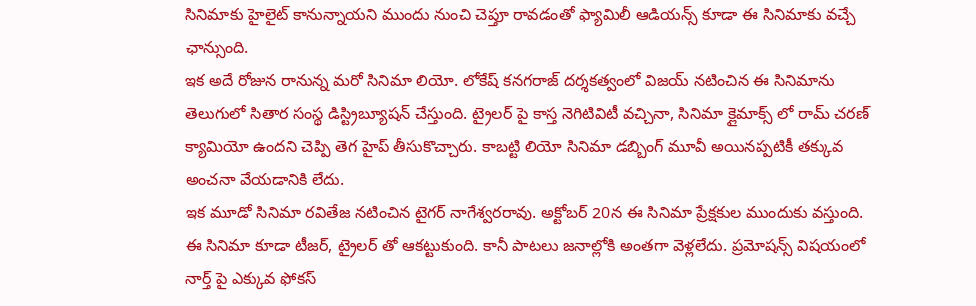సినిమాకు హైలైట్ కానున్నాయని ముందు నుంచి చెప్తూ రావడంతో ఫ్యామిలీ ఆడియన్స్ కూడా ఈ సినిమాకు వచ్చే ఛాన్సుంది.
ఇక అదే రోజున రానున్న మరో సినిమా లియో. లోకేష్ కనగరాజ్ దర్శకత్వంలో విజయ్ నటించిన ఈ సినిమాను తెలుగులో సితార సంస్థ డిస్ట్రిబ్యూషన్ చేస్తుంది. ట్రైలర్ పై కాస్త నెగిటివిటీ వచ్చినా, సినిమా క్లైమాక్స్ లో రామ్ చరణ్ క్యామియో ఉందని చెప్పి తెగ హైప్ తీసుకొచ్చారు. కాబట్టి లియో సినిమా డబ్బింగ్ మూవీ అయినప్పటికీ తక్కువ అంచనా వేయడానికి లేదు.
ఇక మూడో సినిమా రవితేజ నటించిన టైగర్ నాగేశ్వరరావు. అక్టోబర్ 20న ఈ సినిమా ప్రేక్షకుల ముందుకు వస్తుంది. ఈ సినిమా కూడా టీజర్, ట్రైలర్ తో ఆకట్టుకుంది. కానీ పాటలు జనాల్లోకి అంతగా వెళ్లలేదు. ప్రమోషన్స్ విషయంలో నార్త్ పై ఎక్కువ ఫోకస్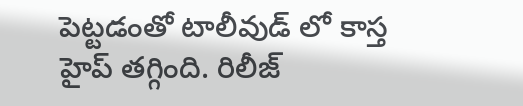పెట్టడంతో టాలీవుడ్ లో కాస్త హైప్ తగ్గింది. రిలీజ్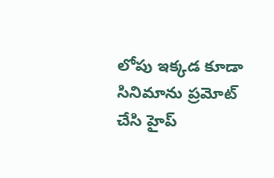లోపు ఇక్కడ కూడా సినిమాను ప్రమోట్ చేసి హైప్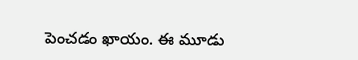పెంచడం ఖాయం. ఈ మూడు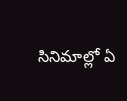సినిమాల్లో ఏ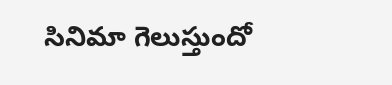సినిమా గెలుస్తుందో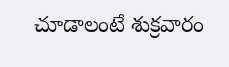చూడాలంటే శుక్రవారం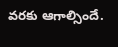వరకు ఆగాల్సిందే.